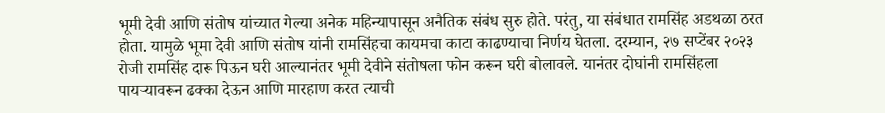भूमी देवी आणि संतोष यांच्यात गेल्या अनेक महिन्यापासून अनैतिक संबंध सुरु होते. परंतु, या संबंधात रामसिंह अडथळा ठरत होता. यामुळे भूमा देवी आणि संतोष यांनी रामसिंहचा कायमचा काटा काढण्याचा निर्णय घेतला. दरम्यान, २७ सप्टेंबर २०२३ रोजी रामसिंह दारू पिऊन घरी आल्यानंतर भूमी देवीने संतोषला फोन करून घरी बोलावले. यानंतर दोघांनी रामसिंहला पायऱ्यावरून ढक्का देऊन आणि मारहाण करत त्याची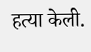हत्या केली.